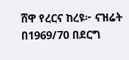ሸዋ የረርና ከረዩ፦ ናዝሬት በ1969/70 በደርግ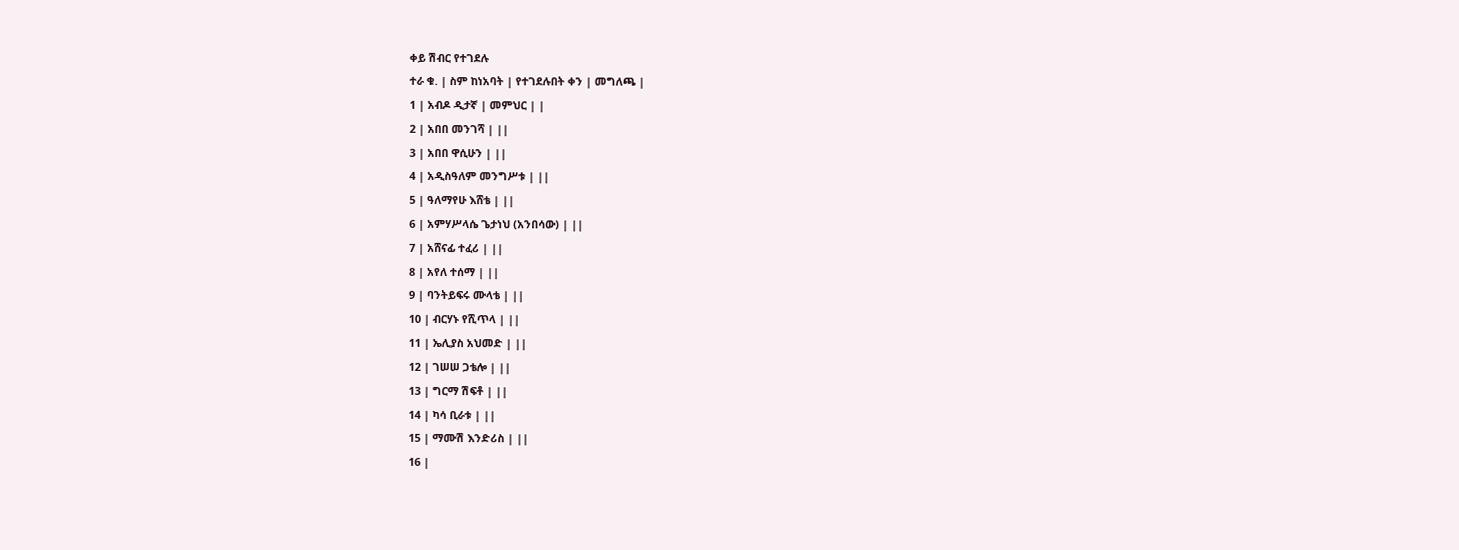ቀይ ሽብር የተገደሉ
ተራ ቁ. | ስም ከነአባት | የተገደሉበት ቀን | መግለጫ |
1 | አብዶ ዲታኛ | መምህር | |
2 | አበበ መንገሻ | ||
3 | አበበ ዋሲሁን | ||
4 | አዲስዓለም መንግሥቱ | ||
5 | ዓለማየሁ እሸቴ | ||
6 | አምሃሥላሴ ጌታነህ (አንበሳው) | ||
7 | አሸናፊ ተፈሪ | ||
8 | አየለ ተሰማ | ||
9 | ባንትይፍሩ ሙላቴ | ||
10 | ብርሃኑ የሺጥላ | ||
11 | ኤሊያስ አህመድ | ||
12 | ገሠሠ ጋቴሎ | ||
13 | ግርማ ሽፍቶ | ||
14 | ካሳ ቢራቱ | ||
15 | ማሙሽ እንድሪስ | ||
16 |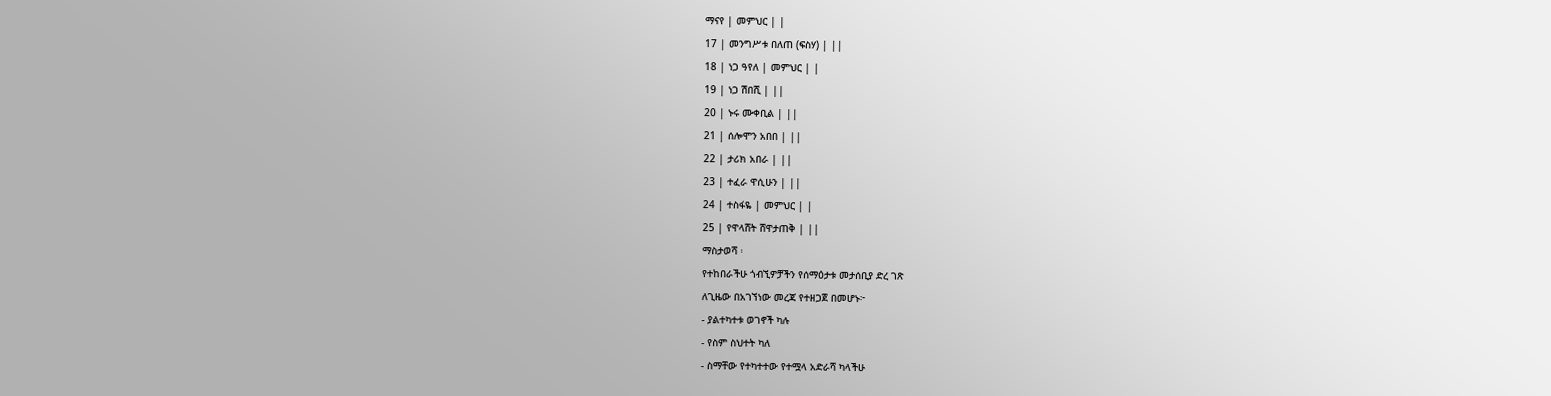ማናየ | መምህር | |
17 | መንግሥቱ በለጠ (ፍስሃ) | ||
18 | ነጋ ዓየለ | መምህር | |
19 | ነጋ ሽበሺ | ||
20 | ኑሩ ሙቀቢል | ||
21 | ሰሎሞን አበበ | ||
22 | ታሪክ አበራ | ||
23 | ተፈራ ዋሲሁን | ||
24 | ተስፋዬ | መምህር | |
25 | የዋላሸት ሸዋታጠቅ | ||
ማስታወሻ ፡
የተከበራችሁ ጎብኚዎቻችን የሰማዕታቱ መታሰቢያ ድረ ገጽ
ለጊዜው በአገኘነው መረጃ የተዘጋጀ በመሆኑ፦
- ያልተካተቱ ወገኖች ካሉ
- የስም ስህተት ካለ
- ስማቸው የተካተተው የተሟላ አድራሻ ካላችሁ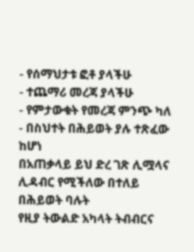- የሰማህታቱ ፎቶ ያላችሁ
- ተጨማሪ መረጃ ያላችሁ
- የምታውቁት የመረጃ ምንጭ ካለ
- በስህተት በሕይወት ያሉ ተጽፈው ከሆነ
በአጠቃላይ ይህ ድረ ገጽ ሊሟላና ሊዳብር የሚችለው በተለይ በሕይወት ባሉት
የዚያ ትውልድ አካላት ትብብርና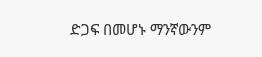ድጋፍ በመሆኑ ማንኛውንም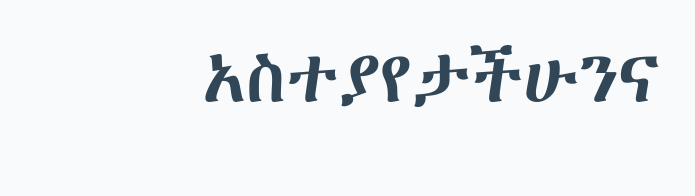አስተያየታችሁንና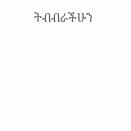ትብብራችሁን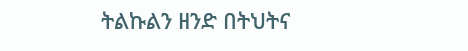ትልኩልን ዘንድ በትህትና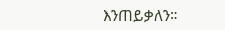እንጠይቃለን።